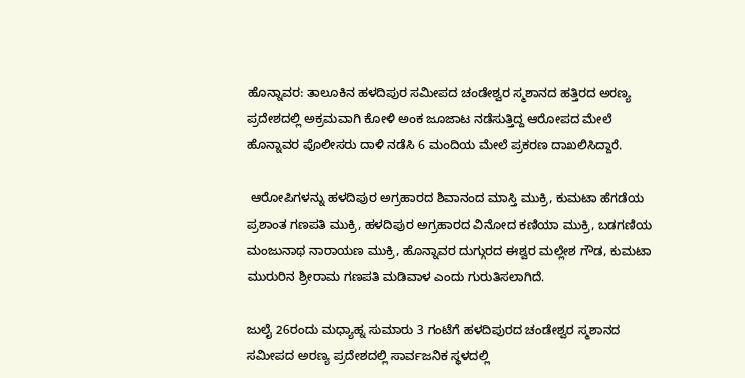ಹೊನ್ನಾವರ: ತಾಲೂಕಿನ ಹಳದಿಪುರ ಸಮೀಪದ ಚಂಡೇಶ್ವರ ಸ್ಮಶಾನದ ಹತ್ತಿರದ ಅರಣ್ಯ ಪ್ರದೇಶದಲ್ಲಿ ಅಕ್ರಮವಾಗಿ ಕೋಳಿ ಅಂಕ ಜೂಜಾಟ ನಡೆಸುತ್ತಿದ್ದ ಆರೋಪದ ಮೇಲೆ ಹೊನ್ನಾವರ ಪೊಲೀಸರು ದಾಳಿ ನಡೆಸಿ 6 ಮಂದಿಯ ಮೇಲೆ ಪ್ರಕರಣ ದಾಖಲಿಸಿದ್ದಾರೆ.

 ಆರೋಪಿಗಳನ್ನು ಹಳದಿಪುರ ಅಗ್ರಹಾರದ ಶಿವಾನಂದ ಮಾಸ್ತಿ ಮುಕ್ರಿ, ಕುಮಟಾ ಹೆಗಡೆಯ ಪ್ರಶಾಂತ ಗಣಪತಿ ಮುಕ್ರಿ, ಹಳದಿಪುರ ಅಗ್ರಹಾರದ ವಿನೋದ ಕಣಿಯಾ ಮುಕ್ರಿ, ಬಡಗಣಿಯ ಮಂಜುನಾಥ ನಾರಾಯಣ ಮುಕ್ರಿ, ಹೊನ್ನಾವರ ದುಗ್ಗುರದ ಈಶ್ವರ ಮಲ್ಲೇಶ ಗೌಡ, ಕುಮಟಾ ಮುರುರಿನ ಶ್ರೀರಾಮ ಗಣಪತಿ ಮಡಿವಾಳ ಎಂದು ಗುರುತಿಸಲಾಗಿದೆ.

ಜುಲೈ 26ರಂದು ಮಧ್ಯಾಹ್ನ ಸುಮಾರು 3 ಗಂಟೆಗೆ ಹಳದಿಪುರದ ಚಂಡೇಶ್ವರ ಸ್ಮಶಾನದ ಸಮೀಪದ ಅರಣ್ಯ ಪ್ರದೇಶದಲ್ಲಿ ಸಾರ್ವಜನಿಕ ಸ್ಥಳದಲ್ಲಿ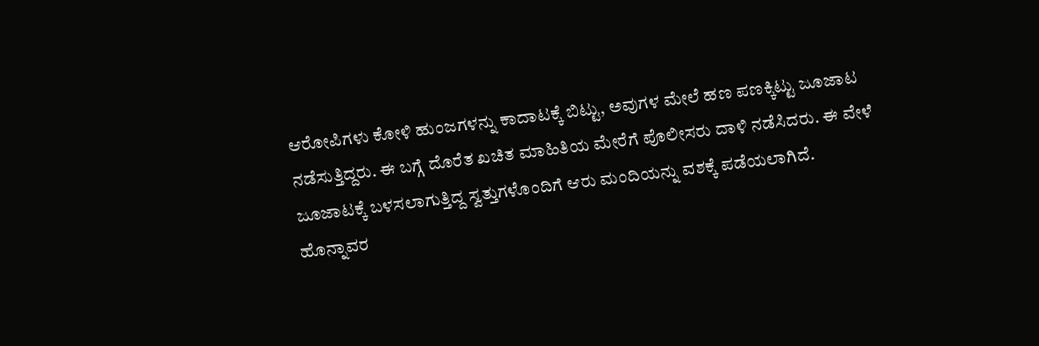ಆರೋಪಿಗಳು ಕೋಳಿ ಹುಂಜಗಳನ್ನು ಕಾದಾಟಕ್ಕೆ ಬಿಟ್ಟು, ಅವುಗಳ ಮೇಲೆ ಹಣ ಪಣಕ್ಕಿಟ್ಟು ಜೂಜಾಟ ನಡೆಸುತ್ತಿದ್ದರು. ಈ ಬಗ್ಗೆ ದೊರೆತ ಖಚಿತ ಮಾಹಿತಿಯ ಮೇರೆಗೆ ಪೊಲೀಸರು ದಾಳಿ ನಡೆಸಿದರು. ಈ ವೇಳೆ ಜೂಜಾಟಕ್ಕೆ ಬಳಸಲಾಗುತ್ತಿದ್ದ ಸ್ವತ್ತುಗಳೊಂದಿಗೆ ಆರು ಮಂದಿಯನ್ನು ವಶಕ್ಕೆ ಪಡೆಯಲಾಗಿದೆ. ಹೊನ್ನಾವರ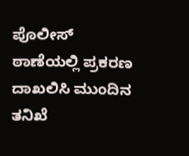ಪೊಲೀಸ್ ಠಾಣೆಯಲ್ಲಿ ಪ್ರಕರಣ ದಾಖಲಿಸಿ ಮುಂದಿನ ತನಿಖೆ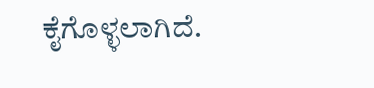ಕೈಗೊಳ್ಳಲಾಗಿದೆ.